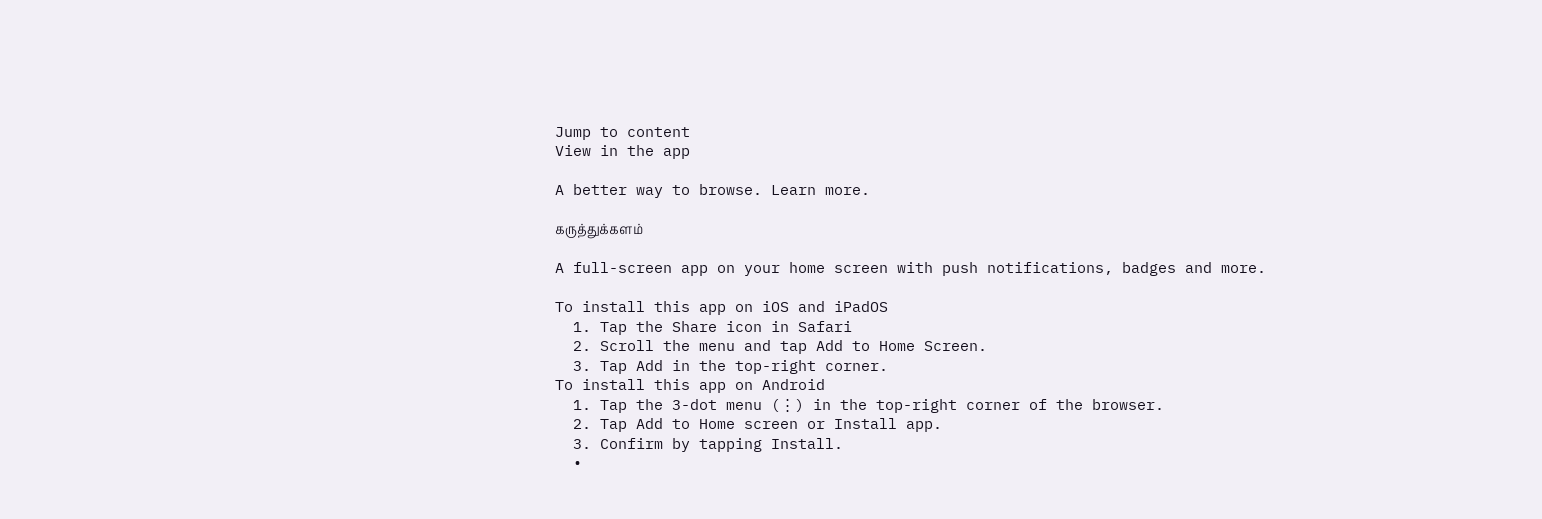Jump to content
View in the app

A better way to browse. Learn more.

கருத்துக்களம்

A full-screen app on your home screen with push notifications, badges and more.

To install this app on iOS and iPadOS
  1. Tap the Share icon in Safari
  2. Scroll the menu and tap Add to Home Screen.
  3. Tap Add in the top-right corner.
To install this app on Android
  1. Tap the 3-dot menu (⋮) in the top-right corner of the browser.
  2. Tap Add to Home screen or Install app.
  3. Confirm by tapping Install.
  •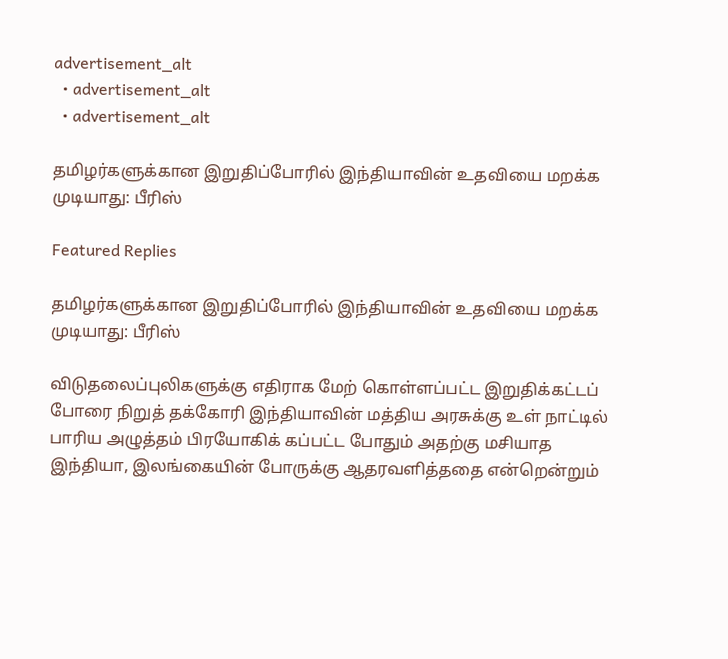advertisement_alt
  • advertisement_alt
  • advertisement_alt

தமிழர்களுக்கான இறுதிப்போரில் இந்தியாவின் உதவியை மறக்க முடியாது: பீரிஸ்

Featured Replies

தமிழர்களுக்கான இறுதிப்போரில் இந்தியாவின் உதவியை மறக்க முடியாது: பீரிஸ்

விடுதலைப்புலிகளுக்கு எதிராக மேற் கொள்ளப்பட்ட இறுதிக்கட்டப் போரை நிறுத் தக்கோரி இந்தியாவின் மத்திய அரசுக்கு உள் நாட்டில் பாரிய அழுத்தம் பிரயோகிக் கப்பட்ட போதும் அதற்கு மசியாத இந்தியா, இலங்கையின் போருக்கு ஆதரவளித்ததை என்றென்றும்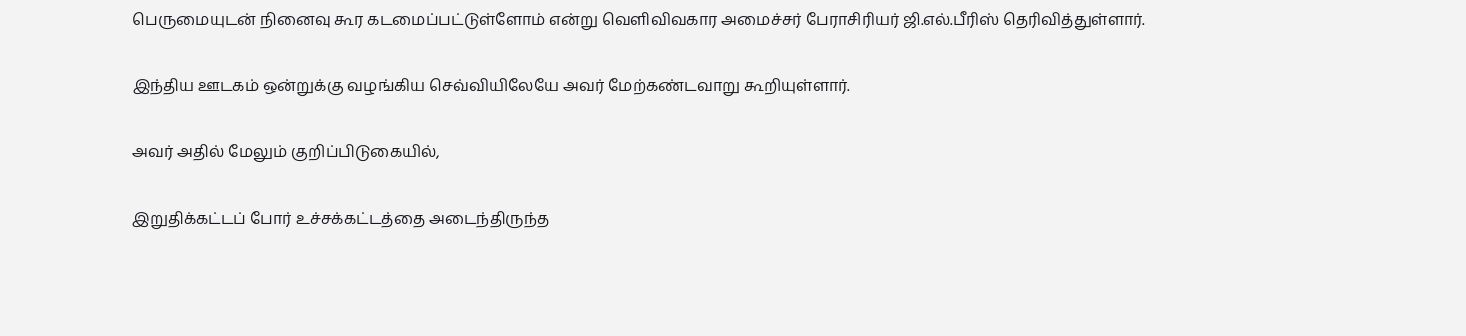பெருமையுடன் நினைவு கூர கடமைப்பட்டுள்ளோம் என்று வெளிவிவகார அமைச்சர் பேராசிரியர் ஜி.எல்.பீரிஸ் தெரிவித்துள்ளார்.

இந்திய ஊடகம் ஒன்றுக்கு வழங்கிய செவ்வியிலேயே அவர் மேற்கண்டவாறு கூறியுள்ளார்.

அவர் அதில் மேலும் குறிப்பிடுகையில்,

இறுதிக்கட்டப் போர் உச்சக்கட்டத்தை அடைந்திருந்த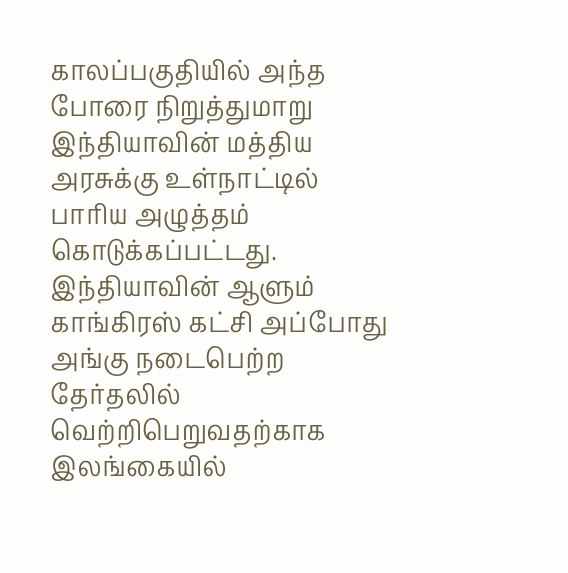காலப்பகுதியில் அந்த போரை நிறுத்துமாறு இந்தியாவின் மத்திய அரசுக்கு உள்நாட்டில் பாரிய அழுத்தம் கொடுக்கப்பட்டது. இந்தியாவின் ஆளும் காங்கிரஸ் கட்சி அப்போது அங்கு நடைபெற்ற தேர்தலில் வெற்றிபெறுவதற்காக இலங்கையில்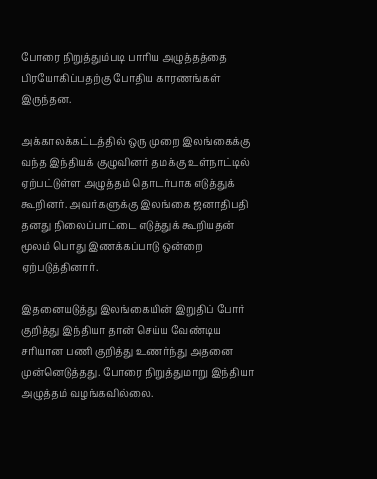போரை நிறுத்தும்படி பாரிய அழுத்தத்தை பிரயோகிப்பதற்கு போதிய காரணங்கள் இருந்தன.

அக்காலக்கட்டத்தில் ஒரு முறை இலங்கைக்கு வந்த இந்தியக் குழுவினர் தமக்கு உள்நாட்டில் ஏற்பட்டுள்ள அழுத்தம் தொடர்பாக எடுத்துக் கூறினர். அவர்களுக்கு இலங்கை ஜனாதிபதி தனது நிலைப்பாட்டை எடுத்துக் கூறியதன் மூலம் பொது இணக்கப்பாடு ஒன்றை ஏற்படுத்தினார்.

இதனையடுத்து இலங்கையின் இறுதிப் போர் குறித்து இந்தியா தான் செய்ய வேண்டிய சரியான பணி குறித்து உணர்ந்து அதனை முன்னெடுத்தது. போரை நிறுத்துமாறு இந்தியா அழுத்தம் வழங்கவில்லை.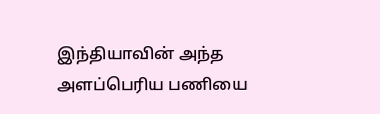இந்தியாவின் அந்த அளப்பெரிய பணியை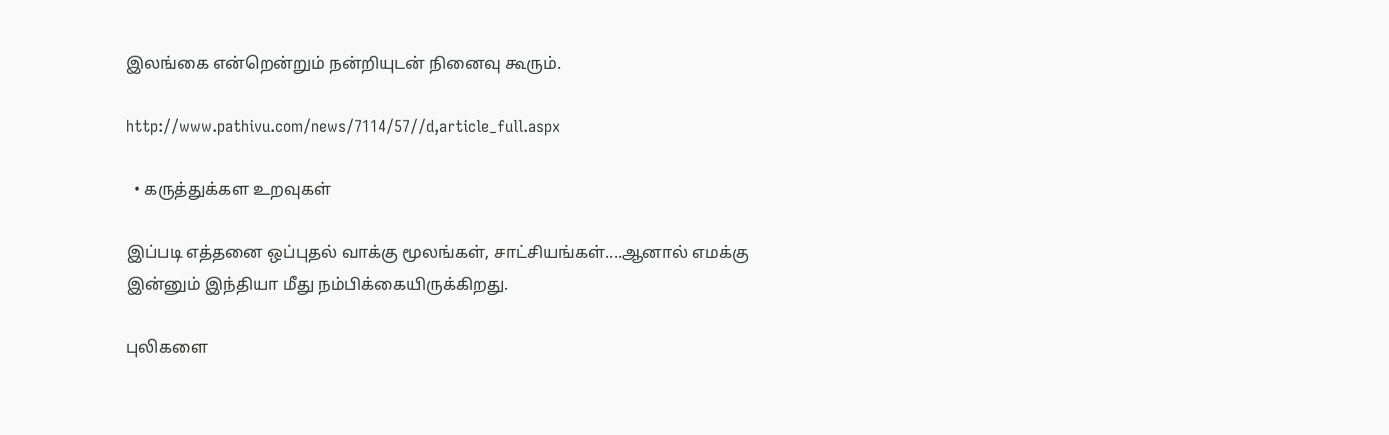இலங்கை என்றென்றும் நன்றியுடன் நினைவு கூரும்.

http://www.pathivu.com/news/7114/57//d,article_full.aspx

  • கருத்துக்கள உறவுகள்

இப்படி எத்தனை ஒப்புதல் வாக்கு மூலங்கள், சாட்சியங்கள்....ஆனால் எமக்கு இன்னும் இந்தியா மீது நம்பிக்கையிருக்கிறது.

புலிகளை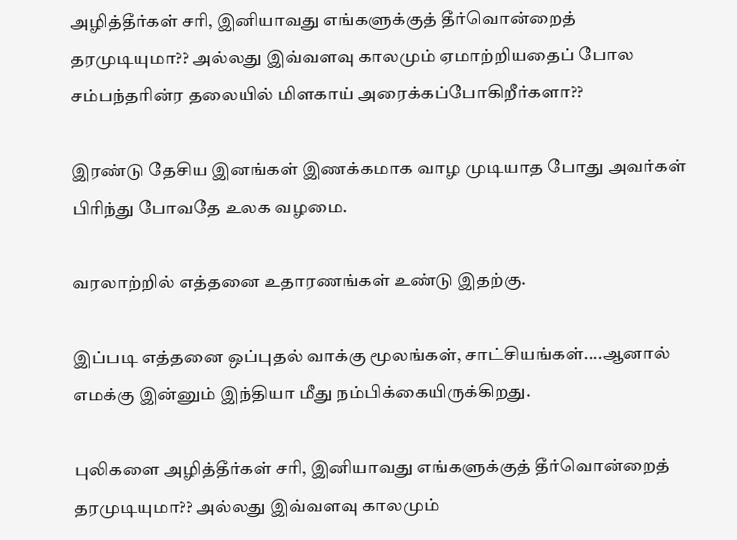அழித்தீர்கள் சரி, இனியாவது எங்களுக்குத் தீர்வொன்றைத் தரமுடியுமா?? அல்லது இவ்வளவு காலமும் ஏமாற்றியதைப் போல சம்பந்தரின்ர தலையில் மிளகாய் அரைக்கப்போகிறீர்களா??

இரண்டு தேசிய இனங்கள் இணக்கமாக வாழ முடியாத போது அவர்கள் பிரிந்து போவதே உலக வழமை.

வரலாற்றில் எத்தனை உதாரணங்கள் உண்டு இதற்கு.

இப்படி எத்தனை ஒப்புதல் வாக்கு மூலங்கள், சாட்சியங்கள்....ஆனால் எமக்கு இன்னும் இந்தியா மீது நம்பிக்கையிருக்கிறது.

புலிகளை அழித்தீர்கள் சரி, இனியாவது எங்களுக்குத் தீர்வொன்றைத் தரமுடியுமா?? அல்லது இவ்வளவு காலமும்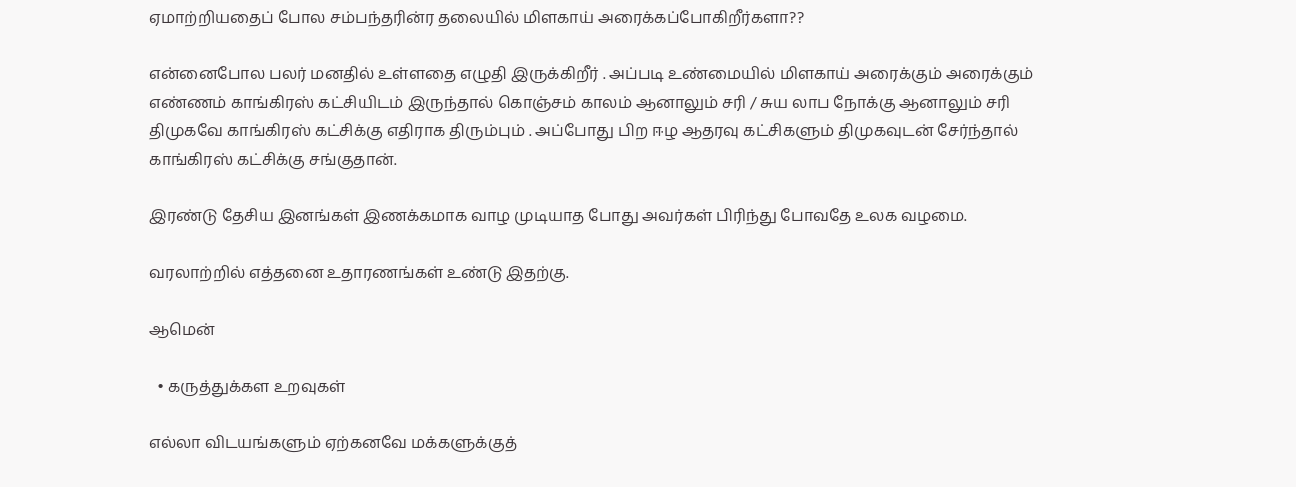ஏமாற்றியதைப் போல சம்பந்தரின்ர தலையில் மிளகாய் அரைக்கப்போகிறீர்களா??

என்னைபோல பலர் மனதில் உள்ளதை எழுதி இருக்கிறீர் . அப்படி உண்மையில் மிளகாய் அரைக்கும் அரைக்கும் எண்ணம் காங்கிரஸ் கட்சியிடம் இருந்தால் கொஞ்சம் காலம் ஆனாலும் சரி / சுய லாப நோக்கு ஆனாலும் சரி திமுகவே காங்கிரஸ் கட்சிக்கு எதிராக திரும்பும் . அப்போது பிற ஈழ ஆதரவு கட்சிகளும் திமுகவுடன் சேர்ந்தால் காங்கிரஸ் கட்சிக்கு சங்குதான்.

இரண்டு தேசிய இனங்கள் இணக்கமாக வாழ முடியாத போது அவர்கள் பிரிந்து போவதே உலக வழமை.

வரலாற்றில் எத்தனை உதாரணங்கள் உண்டு இதற்கு.

ஆமென்

  • கருத்துக்கள உறவுகள்

எல்லா விடயங்களும் ஏற்கனவே மக்களுக்குத்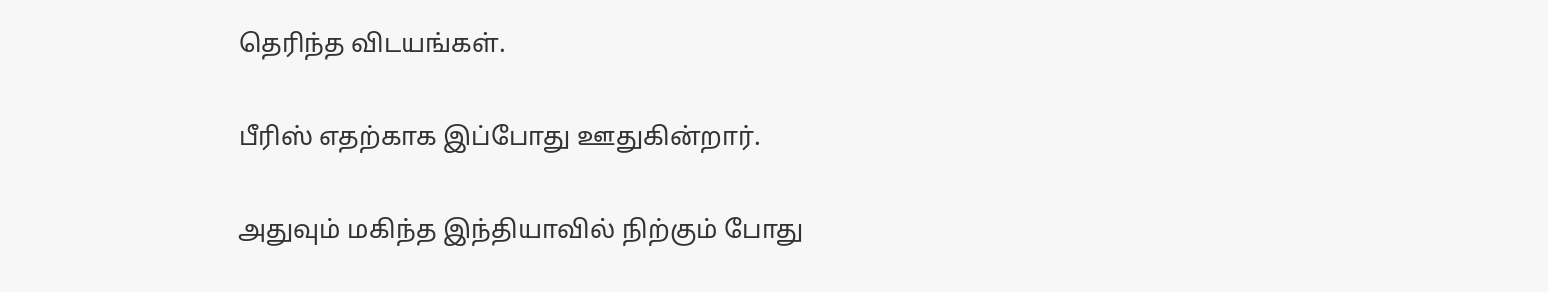தெரிந்த விடயங்கள்.

பீரிஸ் எதற்காக இப்போது ஊதுகின்றார்.

அதுவும் மகிந்த இந்தியாவில் நிற்கும் போது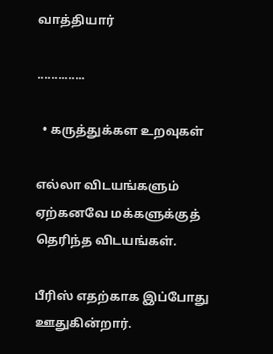வாத்தியார்

..............

  • கருத்துக்கள உறவுகள்

எல்லா விடயங்களும் ஏற்கனவே மக்களுக்குத் தெரிந்த விடயங்கள்.

பீரிஸ் எதற்காக இப்போது ஊதுகின்றார்.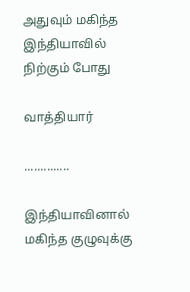அதுவும் மகிந்த இந்தியாவில் நிற்கும் போது

வாத்தியார்

..............

இந்தியாவினால் மகிந்த குழுவுக்கு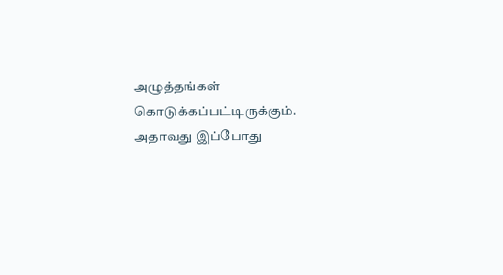அழுத்தங்கள் கொடுக்கப்பட்டிருக்கும். அதாவது இப்போது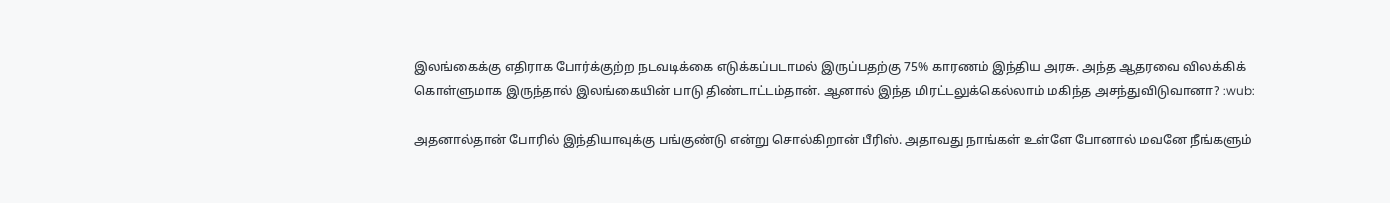இலங்கைக்கு எதிராக போர்க்குற்ற நடவடிக்கை எடுக்கப்படாமல் இருப்பதற்கு 75% காரணம் இந்திய அரசு. அந்த ஆதரவை விலக்கிக் கொள்ளுமாக இருந்தால் இலங்கையின் பாடு திண்டாட்டம்தான். ஆனால் இந்த மிரட்டலுக்கெல்லாம் மகிந்த அசந்துவிடுவானா? :wub:

அதனால்தான் போரில் இந்தியாவுக்கு பங்குண்டு என்று சொல்கிறான் பீரிஸ். அதாவது நாங்கள் உள்ளே போனால் மவனே நீங்களும்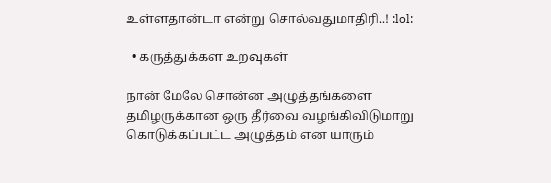உள்ளதான்டா என்று சொல்வதுமாதிரி..! :lol:

  • கருத்துக்கள உறவுகள்

நான் மேலே சொன்ன அழுத்தங்களை தமிழருக்கான ஒரு தீர்வை வழங்கிவிடுமாறு கொடுக்கப்பட்ட அழுத்தம் என யாரும்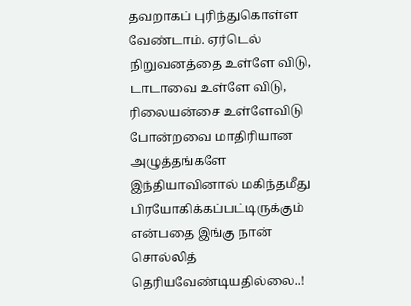தவறாகப் புரிந்துகொள்ள வேண்டாம். ஏர்டெல் நிறுவனத்தை உள்ளே விடு, டாடாவை உள்ளே விடு, ரிலையன்சை உள்ளேவிடு போன்றவை மாதிரியான அழுத்தங்களே இந்தியாவினால் மகிந்தமீது பிரயோகிக்கப்பட்டிருக்கும் என்பதை இங்கு நான் சொல்லித் தெரியவேண்டியதில்லை..!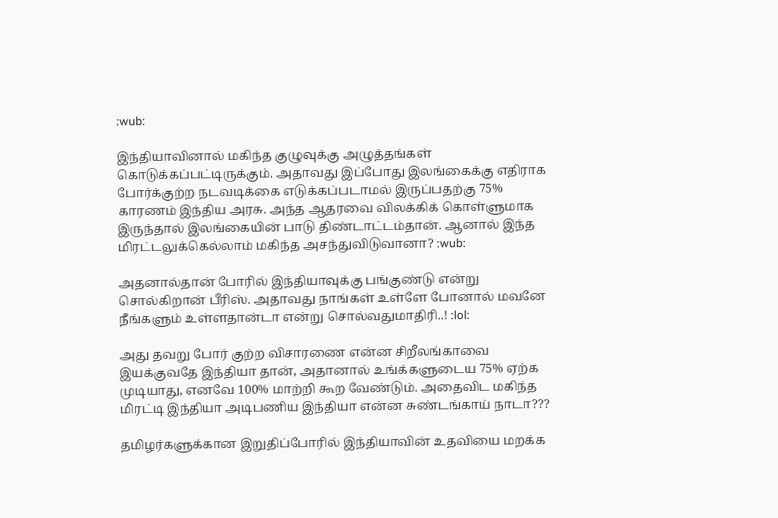:wub:

இந்தியாவினால் மகிந்த குழுவுக்கு அழுத்தங்கள் கொடுக்கப்பட்டிருக்கும். அதாவது இப்போது இலங்கைக்கு எதிராக போர்க்குற்ற நடவடிக்கை எடுக்கப்படாமல் இருப்பதற்கு 75% காரணம் இந்திய அரசு. அந்த ஆதரவை விலக்கிக் கொள்ளுமாக இருந்தால் இலங்கையின் பாடு திண்டாட்டம்தான். ஆனால் இந்த மிரட்டலுக்கெல்லாம் மகிந்த அசந்துவிடுவானா? :wub:

அதனால்தான் போரில் இந்தியாவுக்கு பங்குண்டு என்று சொல்கிறான் பீரிஸ். அதாவது நாங்கள் உள்ளே போனால் மவனே நீங்களும் உள்ளதான்டா என்று சொல்வதுமாதிரி..! :lol:

அது தவறு போர் குற்ற விசாரணை என்ன சிறீலங்காவை இயக்குவதே இந்தியா தான், அதானால் உங்க்களுடைய 75% ஏற்க முடியாது, எனவே 100% மாற்றி கூற வேண்டும். அதைவிட மகிந்த மிரட்டி இந்தியா அடிபணிய இந்தியா என்ன சுண்டங்காய் நாடா???

தமிழர்களுக்கான இறுதிப்போரில் இந்தியாவின் உதவியை மறக்க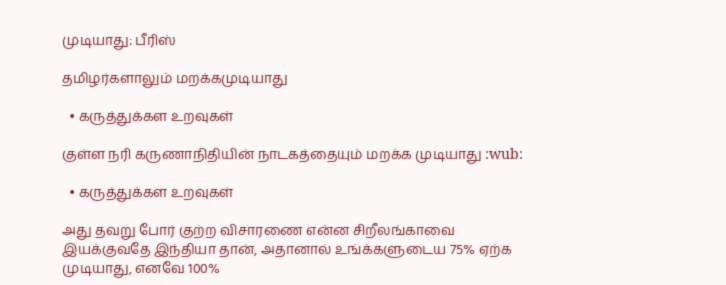முடியாது: பீரிஸ்

தமிழர்களாலும் மறக்கமுடியாது

  • கருத்துக்கள உறவுகள்

குள்ள நரி கருணாநிதியின் நாடகத்தையும் மறக்க முடியாது :wub:

  • கருத்துக்கள உறவுகள்

அது தவறு போர் குற்ற விசாரணை என்ன சிறீலங்காவை இயக்குவதே இந்தியா தான், அதானால் உங்க்களுடைய 75% ஏற்க முடியாது, எனவே 100%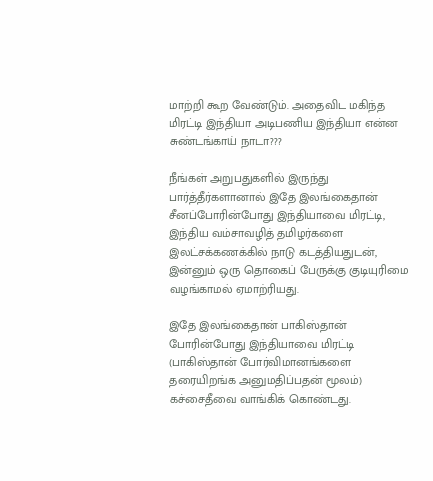மாற்றி கூற வேண்டும். அதைவிட மகிந்த மிரட்டி இந்தியா அடிபணிய இந்தியா என்ன சுண்டங்காய் நாடா???

நீங்கள் அறுபதுகளில் இருந்து பார்த்தீர்களானால் இதே இலங்கைதான் சீனப்போரின்போது இந்தியாவை மிரட்டி, இந்திய வம்சாவழித் தமிழர்களை இலட்சக்கணக்கில் நாடு கடத்தியதுடன், இன்னும் ஒரு தொகைப் பேருக்கு குடியுரிமை வழங்காமல் ஏமாற்ரியது.

இதே இலங்கைதான் பாகிஸ்தான் போரின்போது இந்தியாவை மிரட்டி (பாகிஸ்தான் போர்விமானங்களை தரையிறங்க அனுமதிப்பதன் மூலம்) கச்சைதீவை வாங்கிக் கொண்டது.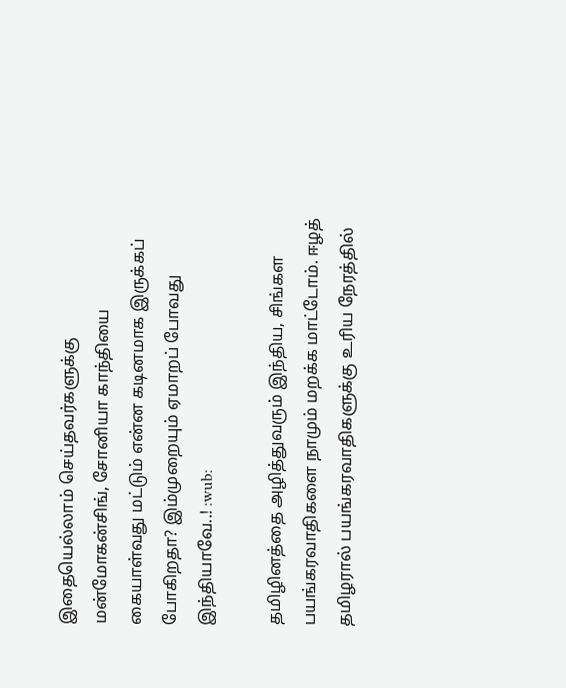இதையெல்லாம் செய்தவர்களுக்கு மன்மோகன்சிங், சோனியா காந்தியை கையாள்வது மட்டும் என்ன கடினமாக இருக்கப் போகிறதா? இம்முறையும் ஏமாறப் போவது இந்தியாவே..! :wub:

தமிழினத்தை அழித்துவரும் இந்திய, சிங்கள பயங்கரவாதிகளை நாமும் மறக்க மாட்டோம். ஈழத் தமிழரால் பயங்கரவாதிகளுக்கு உரிய நேரத்தில்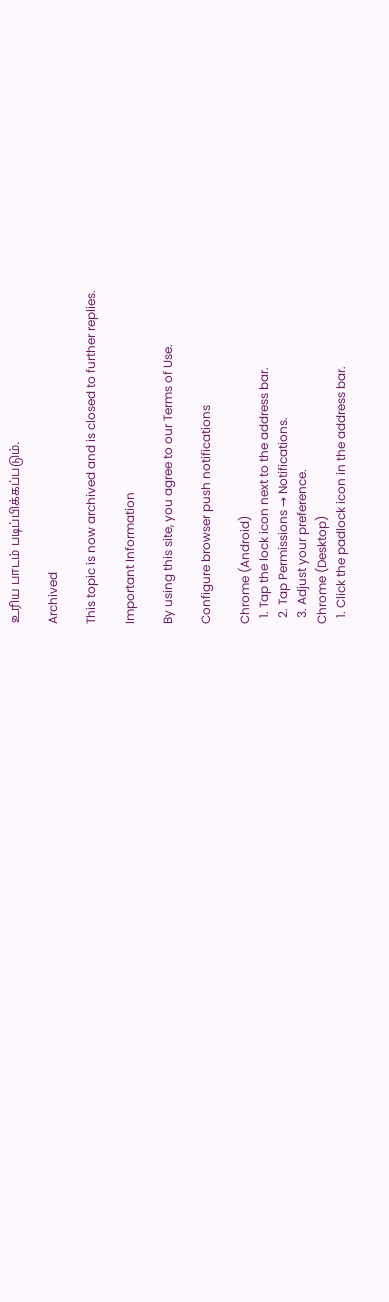உரிய பாடம் படிப்பிக்கப்படும்.

Archived

This topic is now archived and is closed to further replies.

Important Information

By using this site, you agree to our Terms of Use.

Configure browser push notifications

Chrome (Android)
  1. Tap the lock icon next to the address bar.
  2. Tap Permissions → Notifications.
  3. Adjust your preference.
Chrome (Desktop)
  1. Click the padlock icon in the address bar.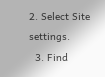2. Select Site settings.
  3. Find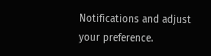Notifications and adjust your preference.